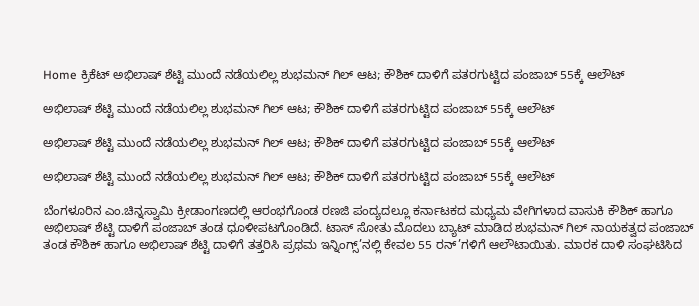Home ಕ್ರಿಕೆಟ್ ಅಭಿಲಾಷ್ ಶೆಟ್ಟಿ ಮುಂದೆ ನಡೆಯಲಿಲ್ಲ ಶುಭಮನ್ ಗಿಲ್ ಆಟ; ಕೌಶಿಕ್ ದಾಳಿಗೆ ಪತರಗುಟ್ಟಿದ ಪಂಜಾಬ್ 55ಕ್ಕೆ ಆಲೌಟ್

ಅಭಿಲಾಷ್ ಶೆಟ್ಟಿ ಮುಂದೆ ನಡೆಯಲಿಲ್ಲ ಶುಭಮನ್ ಗಿಲ್ ಆಟ; ಕೌಶಿಕ್ ದಾಳಿಗೆ ಪತರಗುಟ್ಟಿದ ಪಂಜಾಬ್ 55ಕ್ಕೆ ಆಲೌಟ್

ಅಭಿಲಾಷ್ ಶೆಟ್ಟಿ ಮುಂದೆ ನಡೆಯಲಿಲ್ಲ ಶುಭಮನ್ ಗಿಲ್ ಆಟ; ಕೌಶಿಕ್ ದಾಳಿಗೆ ಪತರಗುಟ್ಟಿದ ಪಂಜಾಬ್ 55ಕ್ಕೆ ಆಲೌಟ್

ಅಭಿಲಾಷ್ ಶೆಟ್ಟಿ ಮುಂದೆ ನಡೆಯಲಿಲ್ಲ ಶುಭಮನ್ ಗಿಲ್ ಆಟ; ಕೌಶಿಕ್ ದಾಳಿಗೆ ಪತರಗುಟ್ಟಿದ ಪಂಜಾಬ್ 55ಕ್ಕೆ ಆಲೌಟ್

ಬೆಂಗಳೂರಿನ ಎಂ.ಚಿನ್ನಸ್ವಾಮಿ ಕ್ರೀಡಾಂಗಣದಲ್ಲಿ ಆರಂಭಗೊಂಡ ರಣಜಿ ಪಂದ್ಯದಲ್ಲೂ ಕರ್ನಾಟಕದ ಮಧ್ಯಮ ವೇಗಿಗಳಾದ ವಾಸುಕಿ ಕೌಶಿಕ್ ಹಾಗೂ ಅಭಿಲಾಷ್ ಶೆಟ್ಟಿ ದಾಳಿಗೆ ಪಂಜಾಬ್ ತಂಡ ಧೂಳೀಪಟಗೊಂಡಿದೆ. ಟಾಸ್ ಸೋತು ಮೊದಲು ಬ್ಯಾಟ್ ಮಾಡಿದ ಶುಭಮನ್ ಗಿಲ್ ನಾಯಕತ್ವದ ಪಂಜಾಬ್ ತಂಡ ಕೌಶಿಕ್ ಹಾಗೂ ಅಭಿಲಾಷ್ ಶೆಟ್ಟಿ ದಾಳಿಗೆ ತತ್ತರಿಸಿ ಪ್ರಥಮ ಇನ್ನಿಂಗ್ಸ್’ನಲ್ಲಿ ಕೇವಲ 55 ರನ್’ಗಳಿಗೆ ಆಲೌಟಾಯಿತು. ಮಾರಕ ದಾಳಿ ಸಂಘಟಿಸಿದ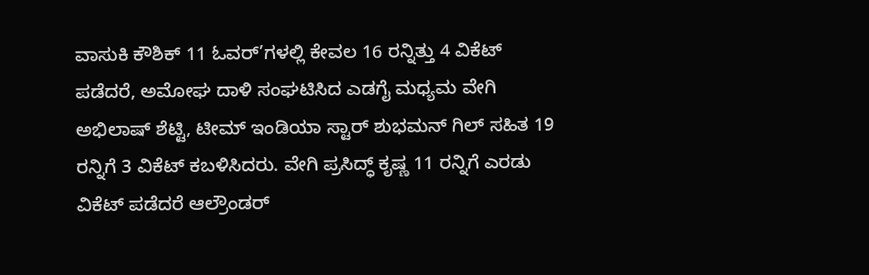ವಾಸುಕಿ ಕೌಶಿಕ್ 11 ಓವರ್’ಗಳಲ್ಲಿ ಕೇವಲ 16 ರನ್ನಿತ್ತು 4 ವಿಕೆಟ್ ಪಡೆದರೆ, ಅಮೋಘ ದಾಳಿ ಸಂಘಟಿಸಿದ ಎಡಗೈ ಮಧ್ಯಮ ವೇಗಿ ಅಭಿಲಾಷ್ ಶೆಟ್ಟಿ, ಟೀಮ್ ಇಂಡಿಯಾ ಸ್ಟಾರ್ ಶುಭಮನ್ ಗಿಲ್ ಸಹಿತ 19 ರನ್ನಿಗೆ 3 ವಿಕೆಟ್ ಕಬಳಿಸಿದರು. ವೇಗಿ ಪ್ರಸಿದ್ಧ್ ಕೃಷ್ಣ 11 ರನ್ನಿಗೆ ಎರಡು ವಿಕೆಟ್ ಪಡೆದರೆ ಆಲ್ರೌಂಡರ್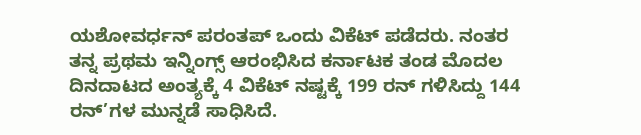ಯಶೋವರ್ಧನ್ ಪರಂತಪ್ ಒಂದು ವಿಕೆಟ್ ಪಡೆದರು. ನಂತರ ತನ್ನ ಪ್ರಥಮ ಇನ್ನಿಂಗ್ಸ್ ಆರಂಭಿಸಿದ ಕರ್ನಾಟಕ ತಂಡ ಮೊದಲ ದಿನದಾಟದ ಅಂತ್ಯಕ್ಕೆ 4 ವಿಕೆಟ್ ನಷ್ಟಕ್ಕೆ 199 ರನ್ ಗಳಿಸಿದ್ದು 144 ರನ್’ಗಳ ಮುನ್ನಡೆ ಸಾಧಿಸಿದೆ.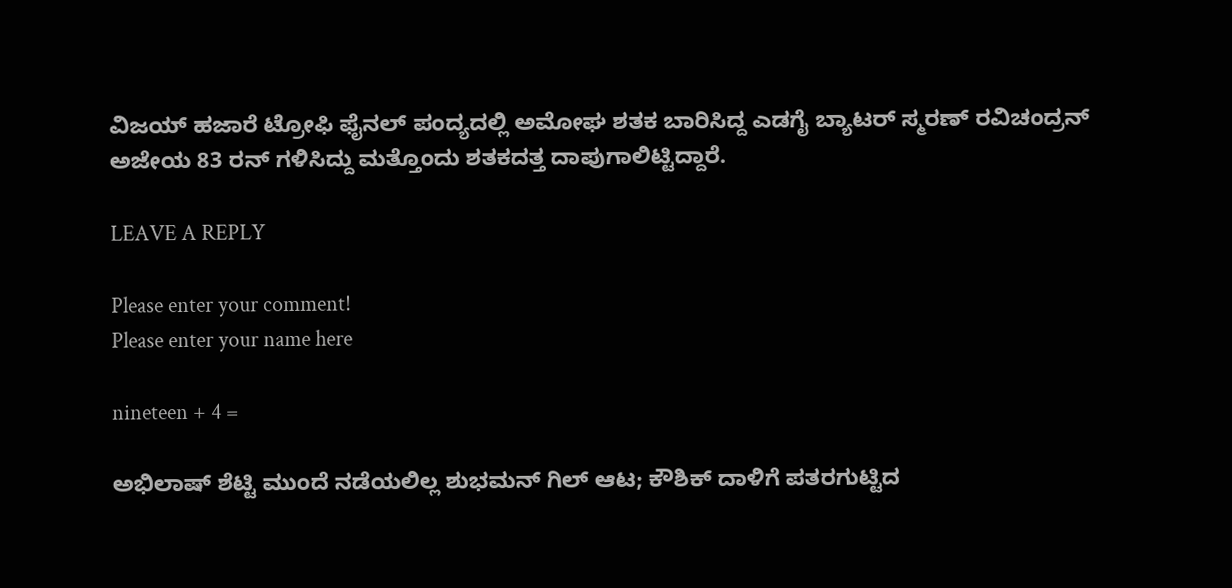ವಿಜಯ್ ಹಜಾರೆ ಟ್ರೋಫಿ ಫೈನಲ್ ಪಂದ್ಯದಲ್ಲಿ ಅಮೋಘ ಶತಕ ಬಾರಿಸಿದ್ದ ಎಡಗೈ ಬ್ಯಾಟರ್ ಸ್ಮರಣ್ ರವಿಚಂದ್ರನ್ ಅಜೇಯ 83 ರನ್ ಗಳಿಸಿದ್ದು ಮತ್ತೊಂದು ಶತಕದತ್ತ ದಾಪುಗಾಲಿಟ್ಟಿದ್ದಾರೆ.

LEAVE A REPLY

Please enter your comment!
Please enter your name here

nineteen + 4 =

ಅಭಿಲಾಷ್ ಶೆಟ್ಟಿ ಮುಂದೆ ನಡೆಯಲಿಲ್ಲ ಶುಭಮನ್ ಗಿಲ್ ಆಟ; ಕೌಶಿಕ್ ದಾಳಿಗೆ ಪತರಗುಟ್ಟಿದ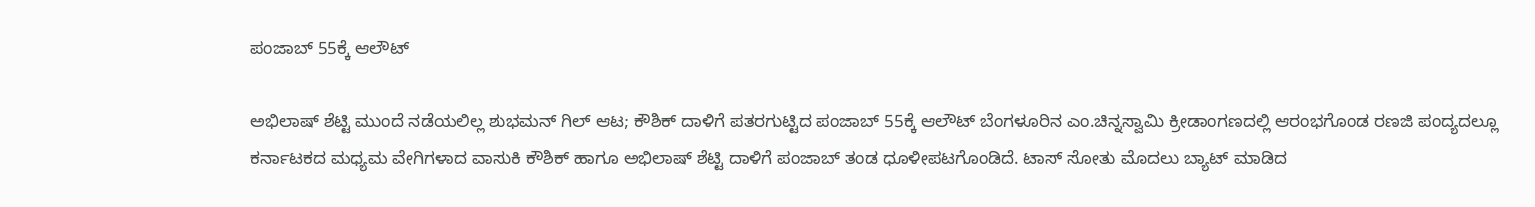ಪಂಜಾಬ್ 55ಕ್ಕೆ ಆಲೌಟ್

ಅಭಿಲಾಷ್ ಶೆಟ್ಟಿ ಮುಂದೆ ನಡೆಯಲಿಲ್ಲ ಶುಭಮನ್ ಗಿಲ್ ಆಟ; ಕೌಶಿಕ್ ದಾಳಿಗೆ ಪತರಗುಟ್ಟಿದ ಪಂಜಾಬ್ 55ಕ್ಕೆ ಆಲೌಟ್ ಬೆಂಗಳೂರಿನ ಎಂ.ಚಿನ್ನಸ್ವಾಮಿ ಕ್ರೀಡಾಂಗಣದಲ್ಲಿ ಆರಂಭಗೊಂಡ ರಣಜಿ ಪಂದ್ಯದಲ್ಲೂ ಕರ್ನಾಟಕದ ಮಧ್ಯಮ ವೇಗಿಗಳಾದ ವಾಸುಕಿ ಕೌಶಿಕ್ ಹಾಗೂ ಅಭಿಲಾಷ್ ಶೆಟ್ಟಿ ದಾಳಿಗೆ ಪಂಜಾಬ್ ತಂಡ ಧೂಳೀಪಟಗೊಂಡಿದೆ. ಟಾಸ್ ಸೋತು ಮೊದಲು ಬ್ಯಾಟ್ ಮಾಡಿದ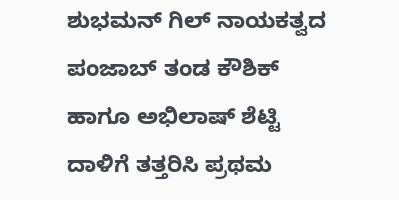ಶುಭಮನ್ ಗಿಲ್ ನಾಯಕತ್ವದ ಪಂಜಾಬ್ ತಂಡ ಕೌಶಿಕ್ ಹಾಗೂ ಅಭಿಲಾಷ್ ಶೆಟ್ಟಿ ದಾಳಿಗೆ ತತ್ತರಿಸಿ ಪ್ರಥಮ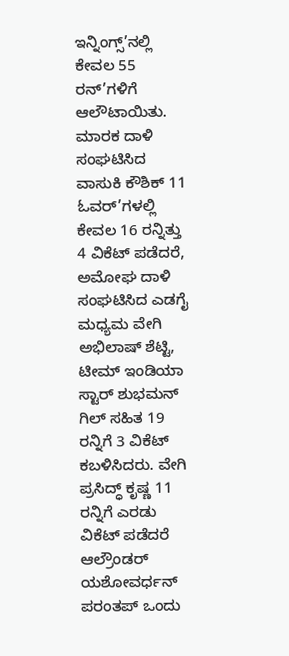ಇನ್ನಿಂಗ್ಸ್’ನಲ್ಲಿ ಕೇವಲ 55 ರನ್’ಗಳಿಗೆ ಆಲೌಟಾಯಿತು. ಮಾರಕ ದಾಳಿ ಸಂಘಟಿಸಿದ ವಾಸುಕಿ ಕೌಶಿಕ್ 11 ಓವರ್’ಗಳಲ್ಲಿ ಕೇವಲ 16 ರನ್ನಿತ್ತು 4 ವಿಕೆಟ್ ಪಡೆದರೆ, ಅಮೋಘ ದಾಳಿ ಸಂಘಟಿಸಿದ ಎಡಗೈ ಮಧ್ಯಮ ವೇಗಿ ಅಭಿಲಾಷ್ ಶೆಟ್ಟಿ, ಟೀಮ್ ಇಂಡಿಯಾ ಸ್ಟಾರ್ ಶುಭಮನ್ ಗಿಲ್ ಸಹಿತ 19 ರನ್ನಿಗೆ 3 ವಿಕೆಟ್ ಕಬಳಿಸಿದರು. ವೇಗಿ ಪ್ರಸಿದ್ಧ್ ಕೃಷ್ಣ 11 ರನ್ನಿಗೆ ಎರಡು ವಿಕೆಟ್ ಪಡೆದರೆ ಆಲ್ರೌಂಡರ್ ಯಶೋವರ್ಧನ್ ಪರಂತಪ್ ಒಂದು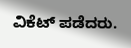ವಿಕೆಟ್ ಪಡೆದರು.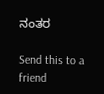ನಂತರ

Send this to a friend